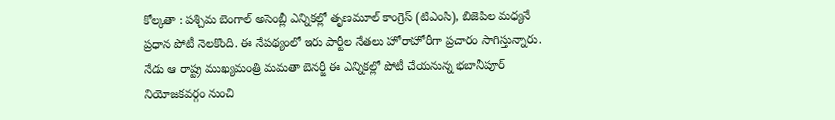కోల్కతా : పశ్చిమ బెంగాల్ అసెంబ్లీ ఎన్నికల్లో తృణమూల్ కాంగ్రెస్ (టిఎంసి), బిజెపిల మధ్యనే ప్రధాన పోటీ నెలకొంది. ఈ నేపథ్యంలో ఇరు పార్టీల నేతలు హోరాహోరీగా ప్రచారం సాగిస్తున్నారు.
నేడు ఆ రాష్ట్ర ముఖ్యమంత్రి మమతా బెనర్జీ ఈ ఎన్నికల్లో పోటీ చేయనున్న భబానీపూర్ నియోజకవర్గం నుంచి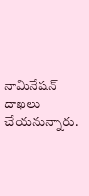నామినేషన్ దాఖలు చేయనున్నారు.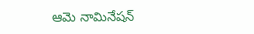ఆమె నామినేషన్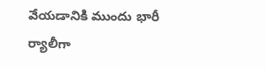వేయడానికి ముందు భారీ ర్యాలీగా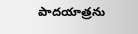పాదయాత్రను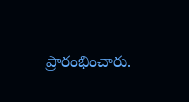ప్రారంభించారు.